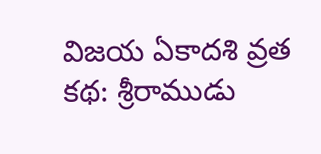విజయ ఏకాదశి వ్రత కథ: శ్రీరాముడు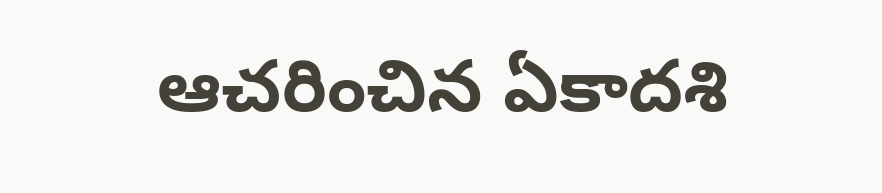ఆచరించిన ఏకాదశి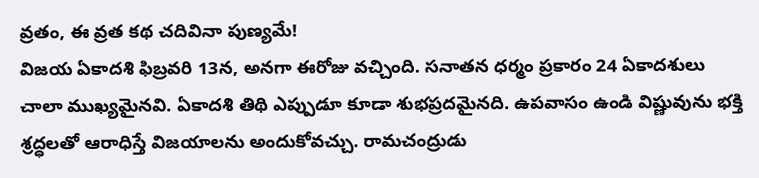వ్రతం, ఈ వ్రత కథ చదివినా పుణ్యమే!
విజయ ఏకాదశి ఫిబ్రవరి 13న, అనగా ఈరోజు వచ్చింది. సనాతన ధర్మం ప్రకారం 24 ఏకాదశులు చాలా ముఖ్యమైనవి. ఏకాదశి తిథి ఎప్పుడూ కూడా శుభప్రదమైనది. ఉపవాసం ఉండి విష్ణువును భక్తి శ్రద్ధలతో ఆరాధిస్తే విజయాలను అందుకోవచ్చు. రామచంద్రుడు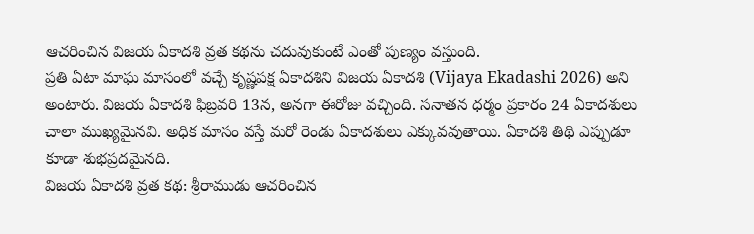ఆచరించిన విజయ ఏకాదశి వ్రత కథను చదువుకుంటే ఎంతో పుణ్యం వస్తుంది.
ప్రతి ఏటా మాఘ మాసంలో వచ్చే కృష్ణపక్ష ఏకాదశిని విజయ ఏకాదశి (Vijaya Ekadashi 2026) అని అంటారు. విజయ ఏకాదశి ఫిబ్రవరి 13న, అనగా ఈరోజు వచ్చింది. సనాతన ధర్మం ప్రకారం 24 ఏకాదశులు చాలా ముఖ్యమైనవి. అధిక మాసం వస్తే మరో రెండు ఏకాదశులు ఎక్కువవుతాయి. ఏకాదశి తిథి ఎప్పుడూ కూడా శుభప్రదమైనది.
విజయ ఏకాదశి వ్రత కథ: శ్రీరాముడు ఆచరించిన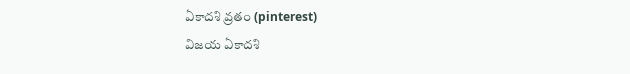ఏకాదశి వ్రతం (pinterest)
విజయ ఏకాదశి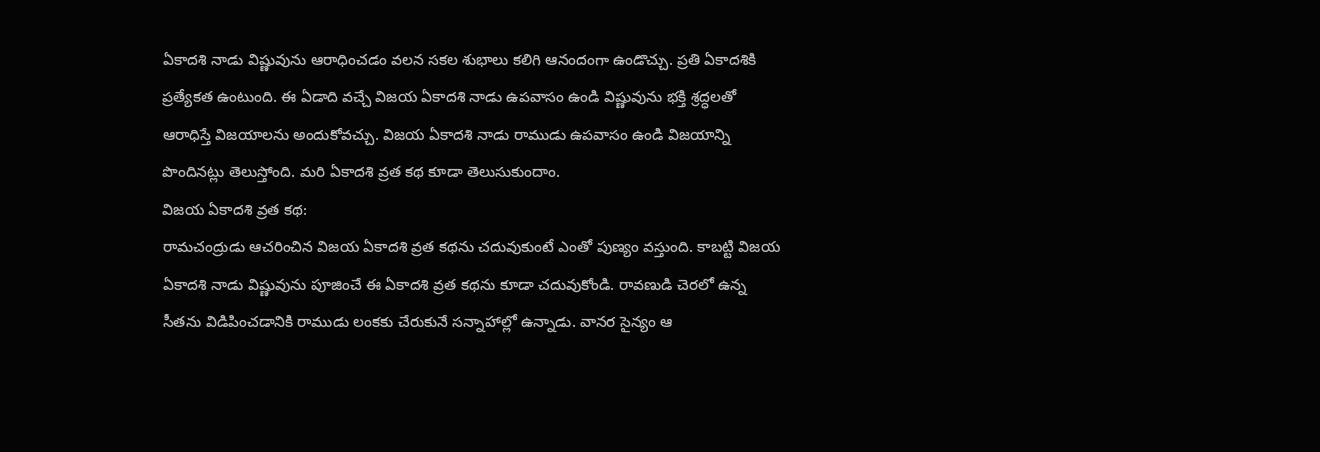ఏకాదశి నాడు విష్ణువును ఆరాధించడం వలన సకల శుభాలు కలిగి ఆనందంగా ఉండొచ్చు. ప్రతి ఏకాదశికి ప్రత్యేకత ఉంటుంది. ఈ ఏడాది వచ్చే విజయ ఏకాదశి నాడు ఉపవాసం ఉండి విష్ణువును భక్తి శ్రద్ధలతో ఆరాధిస్తే విజయాలను అందుకోవచ్చు. విజయ ఏకాదశి నాడు రాముడు ఉపవాసం ఉండి విజయాన్ని పొందినట్లు తెలుస్తోంది. మరి ఏకాదశి వ్రత కథ కూడా తెలుసుకుందాం.
విజయ ఏకాదశి వ్రత కథ:
రామచంద్రుడు ఆచరించిన విజయ ఏకాదశి వ్రత కథను చదువుకుంటే ఎంతో పుణ్యం వస్తుంది. కాబట్టి విజయ ఏకాదశి నాడు విష్ణువును పూజించే ఈ ఏకాదశి వ్రత కథను కూడా చదువుకోండి. రావణుడి చెరలో ఉన్న సీతను విడిపించడానికి రాముడు లంకకు చేరుకునే సన్నాహాల్లో ఉన్నాడు. వానర సైన్యం ఆ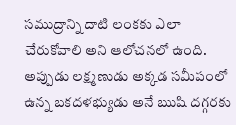సముద్రాన్ని దాటి లంకకు ఎలా చేరుకోవాలి అని ఆలోచనలో ఉంది. అప్పుడు లక్ష్మణుడు అక్కడ సమీపంలో ఉన్న బకదళభ్యుడు అనే ఋషి దగ్గరకు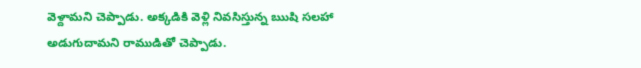వెళ్దామని చెప్పాడు. అక్కడికి వెళ్లి నివసిస్తున్న ఋషి సలహా అడుగుదామని రాముడితో చెప్పాడు.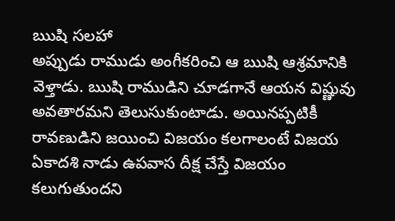ఋషి సలహా
అప్పుడు రాముడు అంగీకరించి ఆ ఋషి ఆశ్రమానికి వెళ్తాడు. ఋషి రాముడిని చూడగానే ఆయన విష్ణువు అవతారమని తెలుసుకుంటాడు. అయినప్పటికీ రావణుడిని జయించి విజయం కలగాలంటే విజయ ఏకాదశి నాడు ఉపవాస దీక్ష చేస్తే విజయం కలుగుతుందని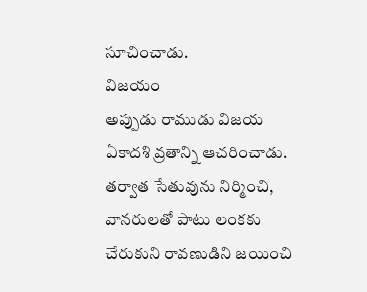సూచించాడు.
విజయం
అప్పుడు రాముడు విజయ ఏకాదశి వ్రతాన్ని ఆచరించాడు. తర్వాత సేతువును నిర్మించి, వానరులతో పాటు లంకకు చేరుకుని రావణుడిని జయించి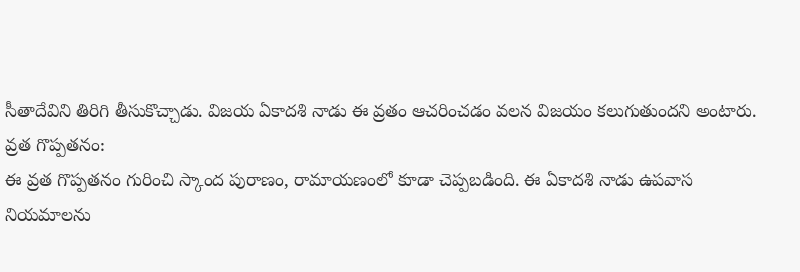సీతాదేవిని తిరిగి తీసుకొచ్చాడు. విజయ ఏకాదశి నాడు ఈ వ్రతం ఆచరించడం వలన విజయం కలుగుతుందని అంటారు.
వ్రత గొప్పతనం:
ఈ వ్రత గొప్పతనం గురించి స్కాంద పురాణం, రామాయణంలో కూడా చెప్పబడింది. ఈ ఏకాదశి నాడు ఉపవాస నియమాలను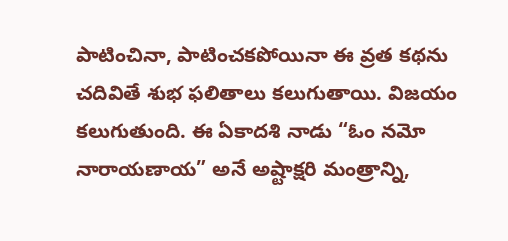పాటించినా, పాటించకపోయినా ఈ వ్రత కథను చదివితే శుభ ఫలితాలు కలుగుతాయి. విజయం కలుగుతుంది. ఈ ఏకాదశి నాడు “ఓం నమో నారాయణాయ” అనే అష్టాక్షరి మంత్రాన్ని,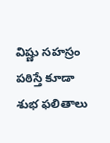విష్ణు సహస్రం పఠిస్తే కూడా శుభ ఫలితాలు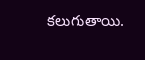కలుగుతాయి.